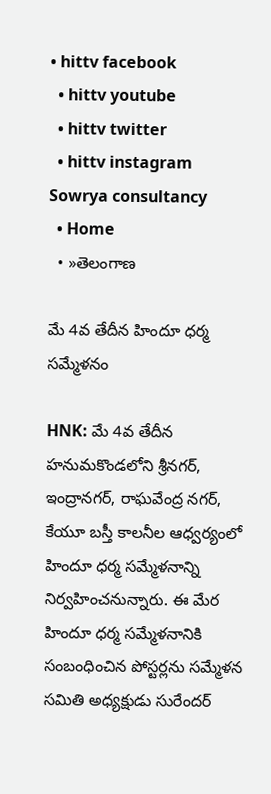• hittv facebook
  • hittv youtube
  • hittv twitter
  • hittv instagram
Sowrya consultancy
  • Home
  • »తెలంగాణ

మే 4వ తేదీన హిందూ ధర్మ సమ్మేళనం

HNK: మే 4వ తేదీన హనుమకొండలోని శ్రీనగర్, ఇంద్రానగర్, రాఘవేంద్ర నగర్, కేయూ బస్తీ కాలనీల ఆధ్వర్యంలో హిందూ ధర్మ సమ్మేళనాన్ని నిర్వహించనున్నారు. ఈ మేర హిందూ ధర్మ సమ్మేళనానికి సంబంధించిన పోస్టర్లను సమ్మేళన సమితి అధ్యక్షుడు సురేందర్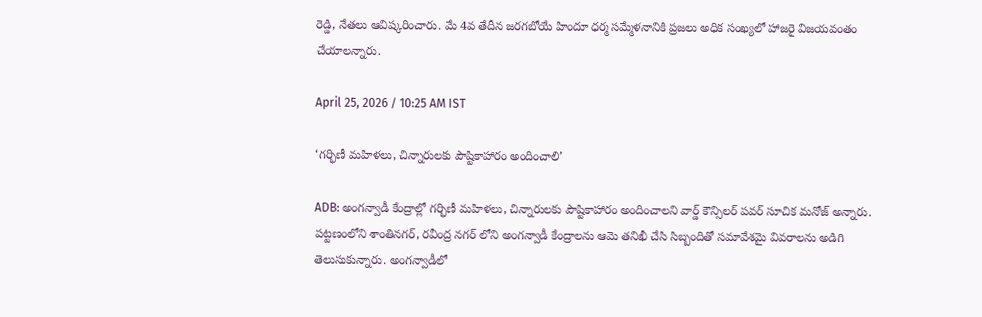రెడ్డి, నేతలు ఆవిష్కరించారు. మే 4వ తేదీన జరగబోయే హిందూ ధర్మ సమ్మేళనానికి ప్రజలు అధిక సంఖ్యలో హాజరై విజయవంతం చేయాలన్నారు.

April 25, 2026 / 10:25 AM IST

‘గర్భిణీ మహిళలు, చిన్నారులకు పౌష్టికాహారం అందించాలి’

ADB: అంగన్వాడీ కేంద్రాల్లో గర్భిణీ మహిళలు, చిన్నారులకు పౌష్టికాహారం అందించాలని వార్డ్ కౌన్సిలర్ పవర్ సూచిక మనోజ్ అన్నారు. పట్టణంలోని శాంతినగర్, రవీంద్ర నగర్ లోని అంగన్వాడీ కేంద్రాలను ఆమె తనిఖీ చేసి సిబ్బందితో సమావేశమై వివరాలను అడిగి తెలుసుకున్నారు. అంగన్వాడీలో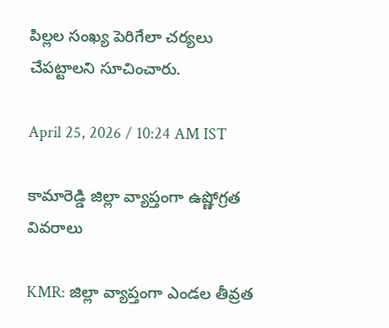పిల్లల సంఖ్య పెరిగేలా చర్యలు చేపట్టాలని సూచించారు.

April 25, 2026 / 10:24 AM IST

కామారెడ్డి జిల్లా వ్యాప్తంగా ఉష్ణోగ్రత వివరాలు

KMR: జిల్లా వ్యాప్తంగా ఎండల తీవ్రత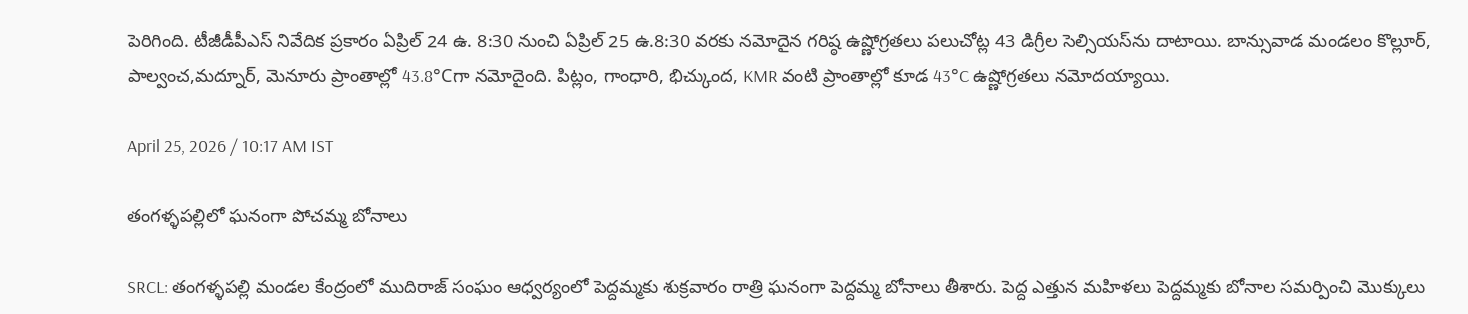పెరిగింది. టీజీడీపీఎస్ నివేదిక ప్రకారం ఏప్రిల్ 24 ఉ. 8:30 నుంచి ఏప్రిల్ 25 ఉ.8:30 వరకు నమోదైన గరిష్ఠ ఉష్ణోగ్రతలు పలుచోట్ల 43 డిగ్రీల సెల్సియస్‌ను దాటాయి. బాన్సువాడ మండలం కొల్లూర్, పాల్వంచ,మద్నూర్, మెనూరు ప్రాంతాల్లో 43.8°Cగా నమోదైంది. పిట్లం, గాంధారి, భిచ్కుంద, KMR వంటి ప్రాంతాల్లో కూడ 43°C ఉష్ణోగ్రతలు నమోదయ్యాయి.

April 25, 2026 / 10:17 AM IST

తంగళ్ళపల్లిలో ఘనంగా పోచమ్మ బోనాలు

SRCL: తంగళ్ళపల్లి మండల కేంద్రంలో ముదిరాజ్ సంఘం ఆధ్వర్యంలో పెద్దమ్మకు శుక్రవారం రాత్రి ఘనంగా పెద్దమ్మ బోనాలు తీశారు. పెద్ద ఎత్తున మహిళలు పెద్దమ్మకు బోనాల సమర్పించి మొక్కులు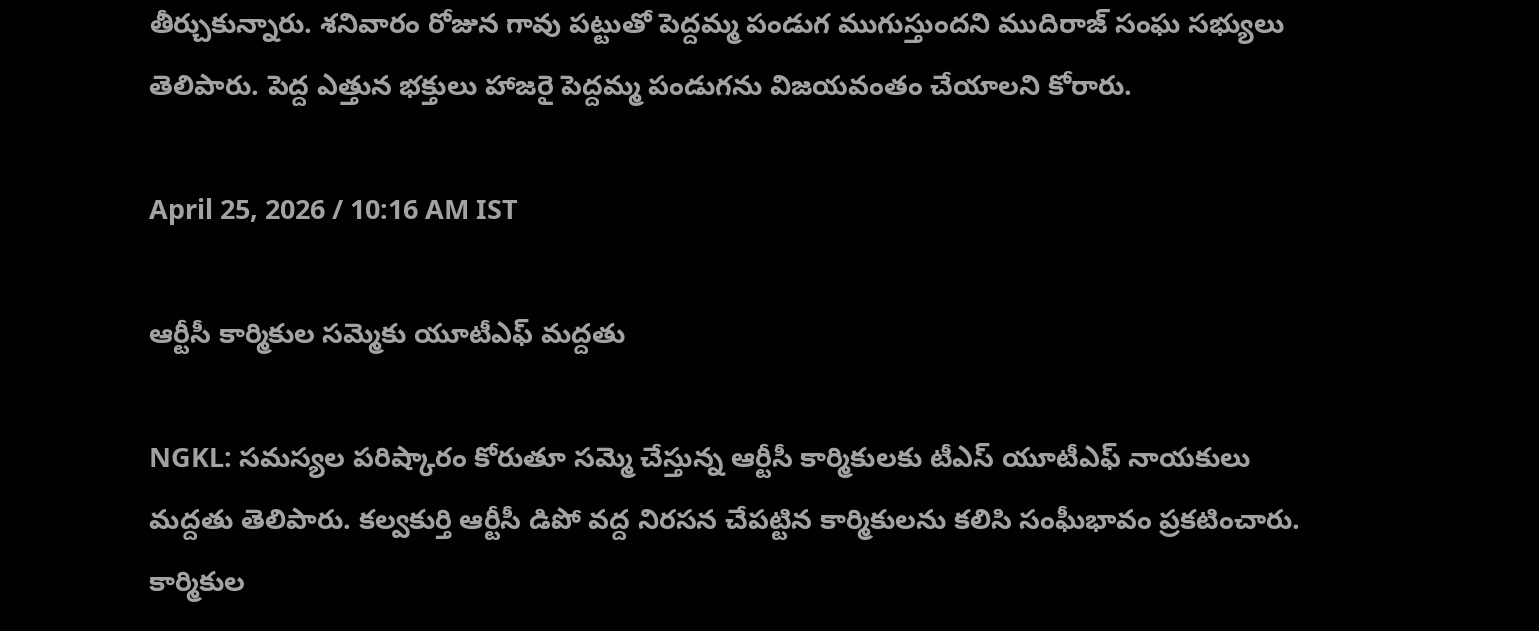తీర్చుకున్నారు. శనివారం రోజున గావు పట్టుతో పెద్దమ్మ పండుగ ముగుస్తుందని ముదిరాజ్ సంఘ సభ్యులు తెలిపారు. పెద్ద ఎత్తున భక్తులు హాజరై పెద్దమ్మ పండుగను విజయవంతం చేయాలని కోరారు.

April 25, 2026 / 10:16 AM IST

ఆర్టీసీ కార్మికుల సమ్మెకు యూటీఎఫ్ మద్దతు

NGKL: సమస్యల పరిష్కారం కోరుతూ సమ్మె చేస్తున్న ఆర్టీసీ కార్మికులకు టీఎస్ యూటీఎఫ్ నాయకులు మద్దతు తెలిపారు. కల్వకుర్తి ఆర్టీసీ డిపో వద్ద నిరసన చేపట్టిన కార్మికులను కలిసి సంఘీభావం ప్రకటించారు. కార్మికుల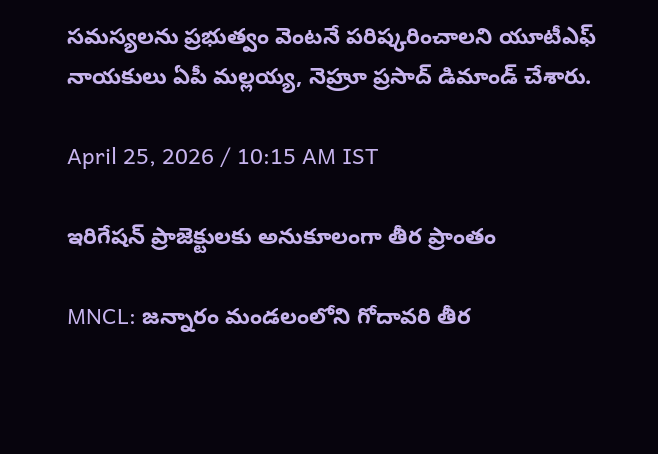సమస్యలను ప్రభుత్వం వెంటనే పరిష్కరించాలని యూటీఎఫ్ నాయకులు ఏపీ మల్లయ్య, నెహ్రూ ప్రసాద్ డిమాండ్ చేశారు.

April 25, 2026 / 10:15 AM IST

ఇరిగేషన్ ప్రాజెక్టులకు అనుకూలంగా తీర ప్రాంతం

MNCL: జన్నారం మండలంలోని గోదావరి తీర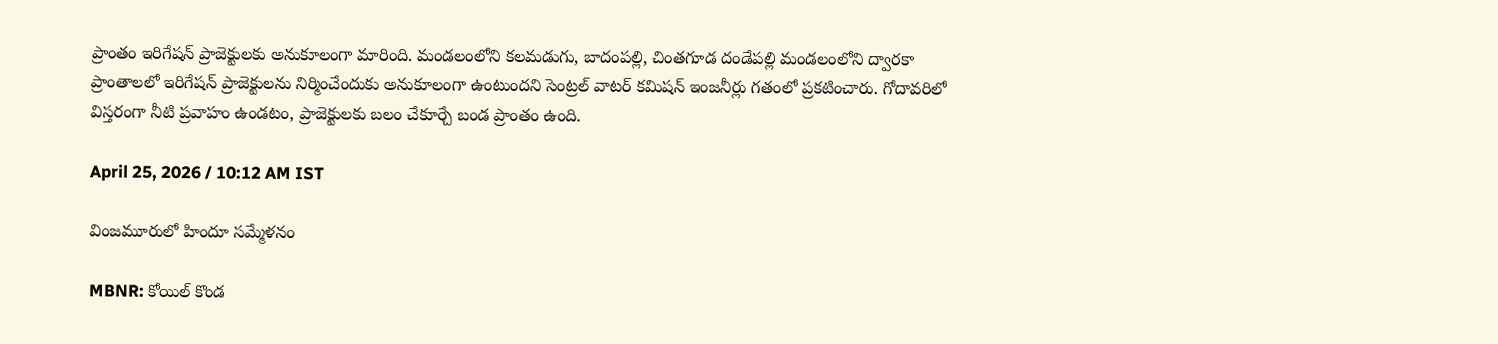ప్రాంతం ఇరిగేషన్ ప్రాజెక్టులకు అనుకూలంగా మారింది. మండలంలోని కలమడుగు, బాదంపల్లి, చింతగూడ దండేపల్లి మండలంలోని ద్వారకా ప్రాంతాలలో ఇరిగేషన్ ప్రాజెక్టులను నిర్మించేందుకు అనుకూలంగా ఉంటుందని సెంట్రల్ వాటర్ కమిషన్ ఇంజనీర్లు గతంలో ప్రకటించారు. గోదావరిలో విస్తరంగా నీటి ప్రవాహం ఉండటం, ప్రాజెక్టులకు బలం చేకూర్చే బండ ప్రాంతం ఉంది.

April 25, 2026 / 10:12 AM IST

వింజమూరులో హిందూ సమ్మేళనం

MBNR: కోయిల్ కొండ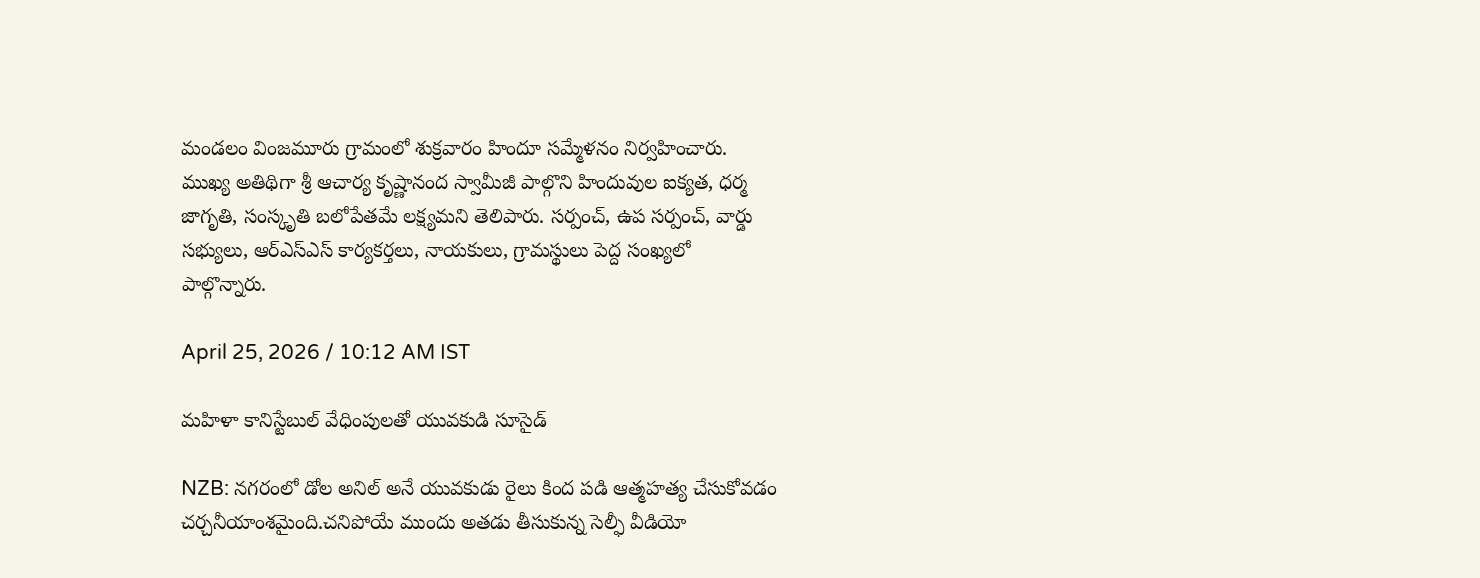మండలం వింజమూరు గ్రామంలో శుక్రవారం హిందూ సమ్మేళనం నిర్వహించారు. ముఖ్య అతిథిగా శ్రీ ఆచార్య కృష్ణానంద స్వామీజీ పాల్గొని హిందువుల ఐక్యత, ధర్మ జాగృతి, సంస్కృతి బలోపేతమే లక్ష్యమని తెలిపారు. సర్పంచ్, ఉప సర్పంచ్, వార్డు సభ్యులు, ఆర్ఎస్ఎస్ కార్యకర్తలు, నాయకులు, గ్రామస్థులు పెద్ద సంఖ్యలో పాల్గొన్నారు.

April 25, 2026 / 10:12 AM IST

మహిళా కానిస్టేబుల్ వేధింపులతో యువకుడి సూసైడ్

NZB: నగరంలో డోల అనిల్ అనే యువకుడు రైలు కింద పడి ఆత్మహత్య చేసుకోవడం చర్చనీయాంశమైంది.చనిపోయే ముందు అతడు తీసుకున్న సెల్ఫీ వీడియో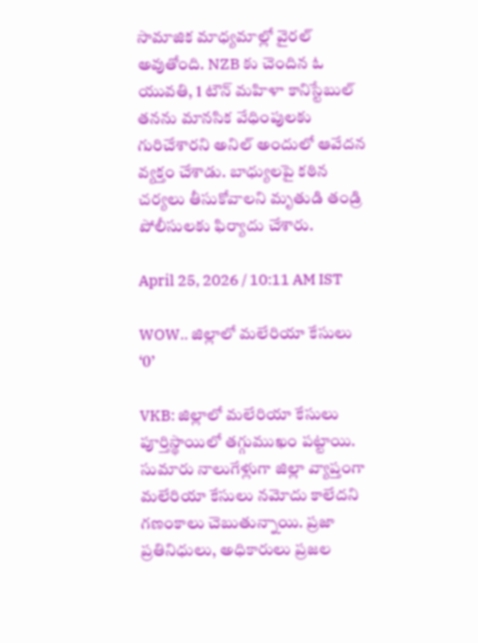సామాజిక మాధ్యమాల్లో వైరల్ అవుతోంది. NZB కు చెందిన ఓ యువతి, 1 టౌన్ మహిళా కానిస్టేబుల్ తనను మానసిక వేధింపులకు గురిచేశారని అనిల్ అందులో ఆవేదన వ్యక్తం చేశాడు. బాధ్యులపై కఠిన చర్యలు తీసుకోవాలని మృతుడి తండ్రి పోలీసులకు ఫిర్యాదు చేశారు.

April 25, 2026 / 10:11 AM IST

WOW.. జిల్లాలో మలేరియా కేసులు ‘0’

VKB: జిల్లాలో మలేరియా కేసులు పూర్తిస్థాయిలో తగ్గుముఖం పట్టాయి. సుమారు నాలుగేళ్లుగా జిల్లా వ్యాప్తంగా మలేరియా కేసులు నమోదు కాలేదని గణంకాలు చెబుతున్నాయి. ప్రజా ప్రతినిధులు, అధికారులు ప్రజల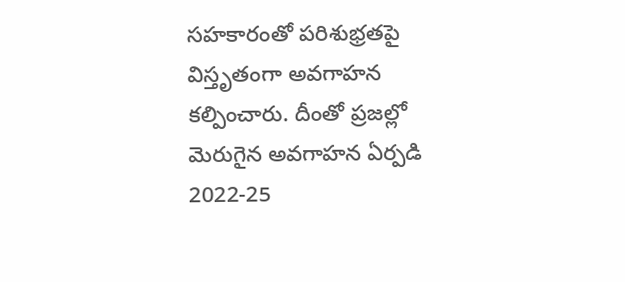సహకారంతో పరిశుభ్రతపై విస్తృతంగా అవగాహన కల్పించారు. దీంతో ప్రజల్లో మెరుగైన అవగాహన ఏర్పడి 2022-25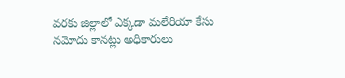వరకు జిల్లాలో ఎక్కడా మలేరియా కేసు నమోదు కానట్లు అధికారులు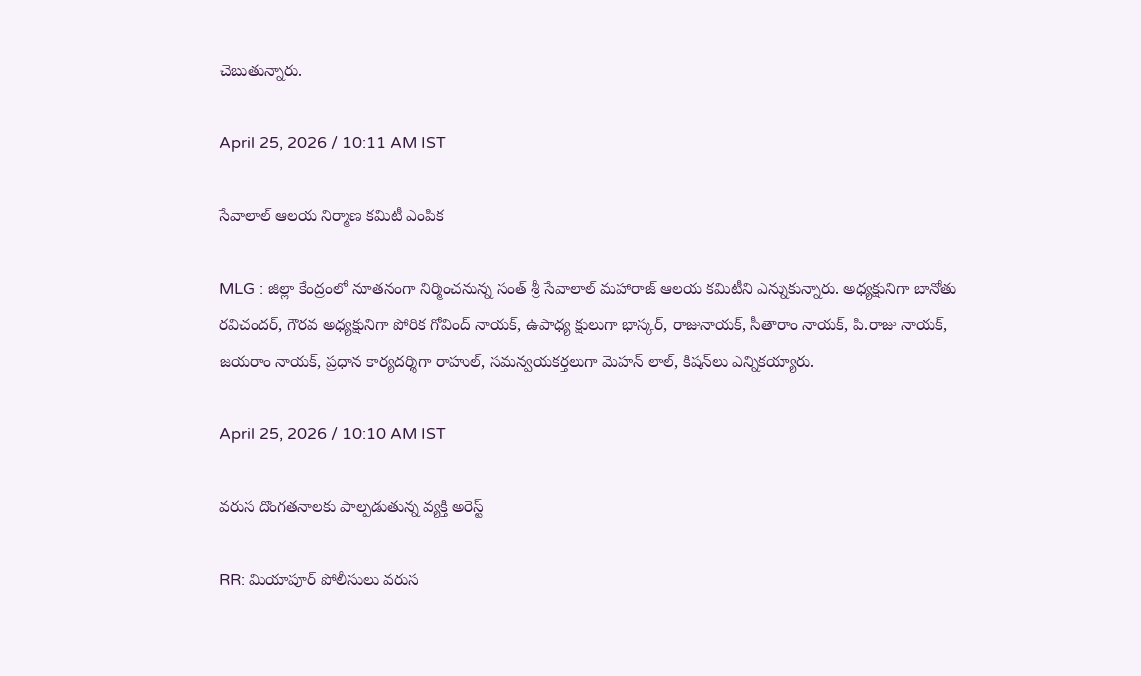చెబుతున్నారు.

April 25, 2026 / 10:11 AM IST

సేవాలాల్ ఆలయ నిర్మాణ కమిటీ ఎంపిక

MLG : జిల్లా కేంద్రంలో నూతనంగా నిర్మించనున్న సంత్ శ్రీ సేవాలాల్ మహారాజ్ ఆలయ కమిటీని ఎన్నుకున్నారు. అధ్యక్షునిగా బానోతు రవిచందర్, గౌరవ అధ్యక్షునిగా పోరిక గోవింద్ నాయక్, ఉపాధ్య క్షులుగా భాస్కర్, రాజునాయక్, సీతారాం నాయక్, పి.రాజు నాయక్, జయరాం నాయక్, ప్రధాన కార్యదర్శిగా రాహుల్, సమన్వయకర్తలుగా మెహన్ లాల్, కిషన్‌లు ఎన్నికయ్యారు.

April 25, 2026 / 10:10 AM IST

వరుస దొంగతనాలకు పాల్పడుతున్న వ్యక్తి అరెస్ట్

RR: మియాపూర్ పోలీసులు వరుస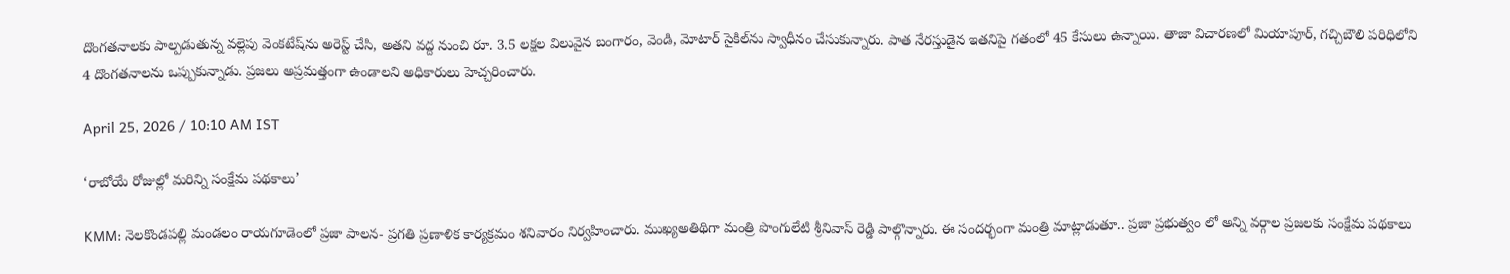దొంగతనాలకు పాల్పడుతున్న వల్లెపు వెంకటేష్‌ను అరెస్ట్ చేసి, అతని వద్ద నుంచి రూ. 3.5 లక్షల విలువైన బంగారం, వెండి, మోటార్ సైకిల్‌ను స్వాధీనం చేసుకున్నారు. పాత నేరస్తుడైన ఇతనిపై గతంలో 45 కేసులు ఉన్నాయి. తాజా విచారణలో మియాపూర్, గచ్చిబౌలి పరిధిలోని 4 దొంగతనాలను ఒప్పుకున్నాడు. ప్రజలు అప్రమత్తంగా ఉండాలని అధికారులు హెచ్చరించారు.

April 25, 2026 / 10:10 AM IST

‘రాబోయే రోజుల్లో మరిన్ని సంక్షేమ పథకాలు’

KMM: నెలకొండపల్లి మండలం రాయగూడెంలో ప్రజా పాలన- ప్రగతి ప్రణాళిక కార్యక్రమం శనివారం నిర్వహించారు. ముఖ్యఅతిథిగా మంత్రి పొంగులేటి శ్రీనివాస్ రెడ్డి పాల్గొన్నారు. ఈ సందర్భంగా మంత్రి మాట్లాడుతూ.. ప్రజా ప్రభుత్వం లో అన్ని వర్గాల ప్రజలకు సంక్షేమ పథకాలు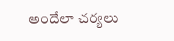అందేలా చర్యలు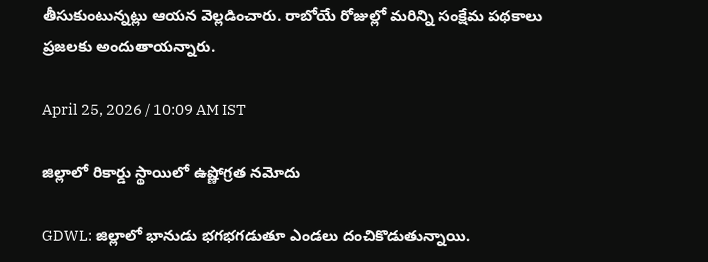తీసుకుంటున్నట్లు ఆయన వెల్లడించారు. రాబోయే రోజుల్లో మరిన్ని సంక్షేమ పథకాలు ప్రజలకు అందుతాయన్నారు.

April 25, 2026 / 10:09 AM IST

జిల్లాలో రికార్డు స్థాయిలో ఉష్ణోగ్రత నమోదు

GDWL: జిల్లాలో భానుడు భగభగడుతూ ఎండలు దంచికొడుతున్నాయి.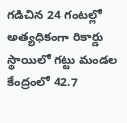గడిచిన 24 గంటల్లో అత్యధికంగా రికార్డు స్థాయిలో గట్టు మండల కేంద్రంలో 42.7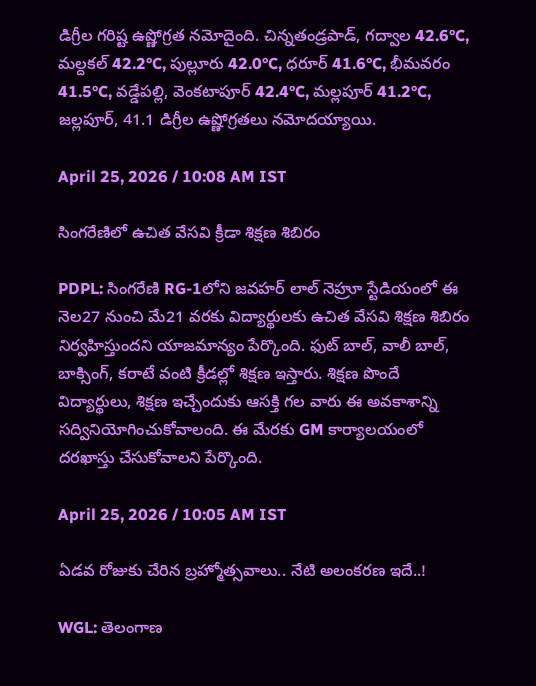డిగ్రీల గరిష్ట ఉష్ణోగ్రత నమోదైంది. చిన్నతండ్రపాడ్, గద్వాల 42.6°C, మల్దకల్ 42.2°C, పుల్లూరు 42.0°C, ధరూర్ 41.6°C, భీమవరం 41.5°C, వడ్డేపల్లి, వెంకటాపూర్ 42.4°C, మల్లపూర్ 41.2°C, జల్లపూర్, 41.1 డిగ్రీల ఉష్ణోగ్రతలు నమోదయ్యాయి.

April 25, 2026 / 10:08 AM IST

సింగరేణిలో ఉచిత వేసవి క్రీడా శిక్షణ శిబిరం

PDPL: సింగరేణి RG-1లోని జవహర్ లాల్ నెహ్రూ స్టేడియంలో ఈ నెల27 నుంచి మే21 వరకు విద్యార్థులకు ఉచిత వేసవి శిక్షణ శిబిరం నిర్వహిస్తుందని యాజమాన్యం పేర్కొంది. ఫుట్ బాల్, వాలీ బాల్, బాక్సింగ్, కరాటే వంటి క్రీడల్లో శిక్షణ ఇస్తారు. శిక్షణ పొందే విద్యార్థులు, శిక్షణ ఇచ్చేందుకు ఆసక్తి గల వారు ఈ అవకాశాన్ని సద్వినియోగించుకోవాలంది. ఈ మేరకు GM కార్యాలయంలో దరఖాస్తు చేసుకోవాలని పేర్కొంది.

April 25, 2026 / 10:05 AM IST

ఏడవ రోజుకు చేరిన బ్రహ్మోత్సవాలు.. నేటి అలంకరణ ఇదే..!

WGL: తెలంగాణ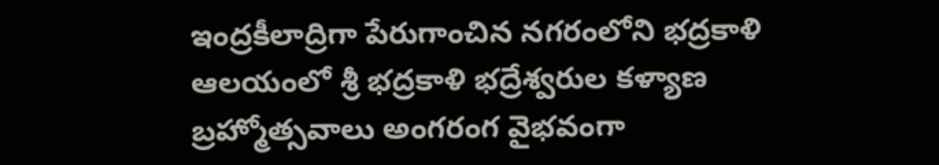ఇంద్రకీలాద్రిగా పేరుగాంచిన నగరంలోని భద్రకాళి ఆలయంలో శ్రీ భద్రకాళి భద్రేశ్వరుల కళ్యాణ బ్రహ్మోత్సవాలు అంగరంగ వైభవంగా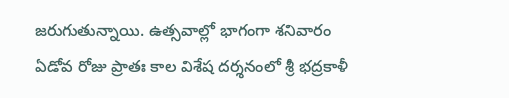జరుగుతున్నాయి. ఉత్సవాల్లో భాగంగా శనివారం ఏడోవ రోజు ప్రాతః కాల విశేష దర్శనంలో శ్రీ భద్రకాళీ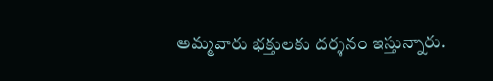అమ్మవారు భక్తులకు దర్శనం ఇస్తున్నారు.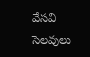వేసవి సెలవులు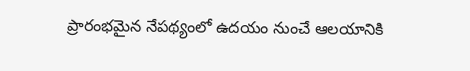ప్రారంభమైన నేపథ్యంలో ఉదయం నుంచే ఆలయానికి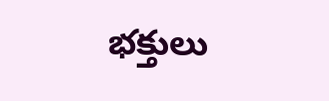భక్తులు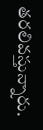తరలివస్తున్నారు.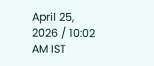April 25, 2026 / 10:02 AM IST